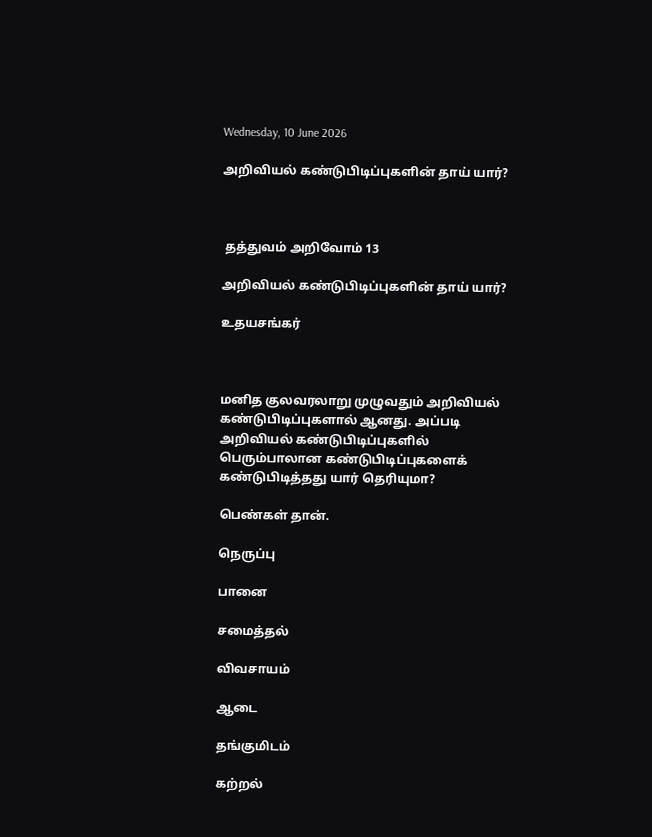Wednesday, 10 June 2026

அறிவியல் கண்டுபிடிப்புகளின் தாய் யார்?



 தத்துவம் அறிவோம் 13

அறிவியல் கண்டுபிடிப்புகளின் தாய் யார்?

உதயசங்கர்



மனித குலவரலாறு முழுவதும் அறிவியல் கண்டுபிடிப்புகளால் ஆனது. அப்படி அறிவியல் கண்டுபிடிப்புகளில் பெரும்பாலான கண்டுபிடிப்புகளைக் கண்டுபிடித்தது யார் தெரியுமா?

பெண்கள் தான்.

நெருப்பு

பானை

சமைத்தல்

விவசாயம்

ஆடை

தங்குமிடம்

கற்றல்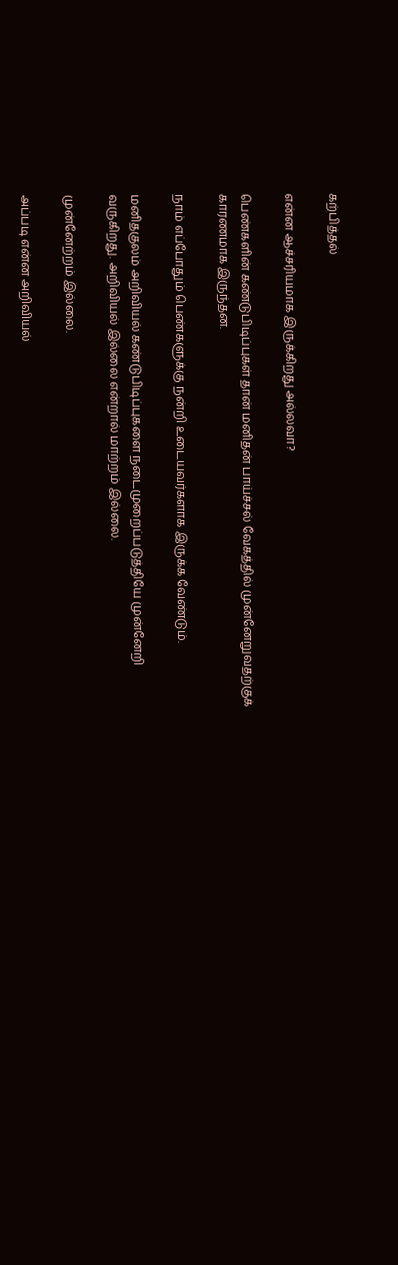கற்பித்தல்

என்ன ஆச்சரியமாக இருக்கிறது அல்லவா?

பெண்களின் கண்டுபிடிப்புகள் தான் மனிதன் பாய்ச்சல் வேகத்தில் முன்னேறுவதற்குக் காரணமாக இருந்தன.

நாம் எப்போதும் பெண்களுக்கு நன்றி உடையவர்களாக இருக்க வேண்டும்.

மனிதகுலம் அறிவியல் கண்டுபிடிப்புகளை நடைமுறைப்படுத்தியே முன்னேறி வருகிறது. அறிவியல் இல்லை என்றால் மாற்றம் இல்லை.

முன்னேற்றம் இல்லை.

அப்படி என்ன அறிவியல்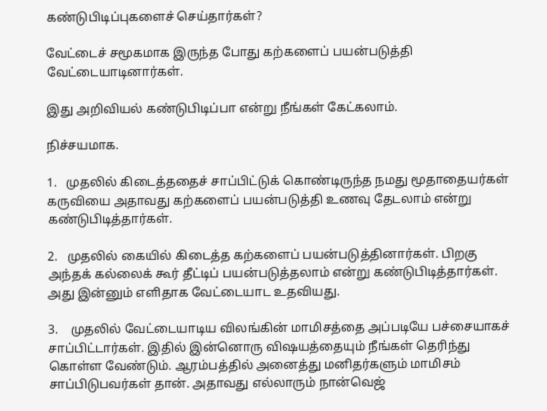கண்டுபிடிப்புகளைச் செய்தார்கள்?

வேட்டைச் சமூகமாக இருந்த போது கற்களைப் பயன்படுத்தி வேட்டையாடினார்கள்.

இது அறிவியல் கண்டுபிடிப்பா என்று நீங்கள் கேட்கலாம்.

நிச்சயமாக.

1.   முதலில் கிடைத்ததைச் சாப்பிட்டுக் கொண்டிருந்த நமது மூதாதையர்கள் கருவியை அதாவது கற்களைப் பயன்படுத்தி உணவு தேடலாம் என்று கண்டுபிடித்தார்கள்.

2.   முதலில் கையில் கிடைத்த கற்களைப் பயன்படுத்தினார்கள். பிறகு அந்தக் கல்லைக் கூர் தீட்டிப் பயன்படுத்தலாம் என்று கண்டுபிடித்தார்கள். அது இன்னும் எளிதாக வேட்டையாட உதவியது.

3.    முதலில் வேட்டையாடிய விலங்கின் மாமிசத்தை அப்படியே பச்சையாகச் சாப்பிட்டார்கள். இதில் இன்னொரு விஷயத்தையும் நீங்கள் தெரிந்து கொள்ள வேண்டும். ஆரம்பத்தில் அனைத்து மனிதர்களும் மாமிசம் சாப்பிடுபவர்கள் தான். அதாவது எல்லாரும் நான்வெஜ்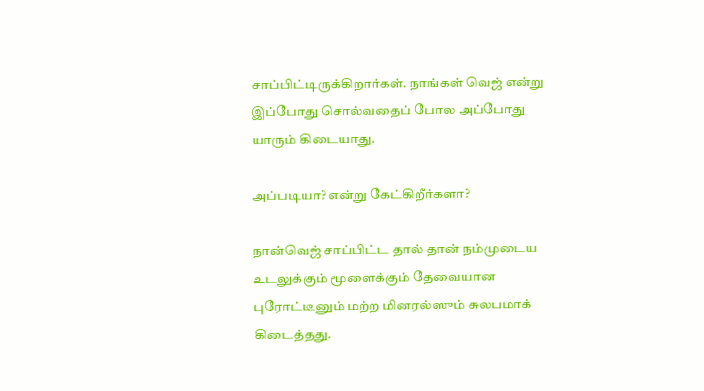சாப்பிட்டிருக்கிறார்கள். நாங்கள் வெஜ் என்று இப்போது சொல்வதைப் போல அப்போது யாரும் கிடையாது.

அப்படியா? என்று கேட்கிறீர்களா?

நான்வெஜ் சாப்பிட்ட தால் தான் நம்முடைய உடலுக்கும் மூளைக்கும் தேவையான புரோட்டீனும் மற்ற மினரல்ஸும் சுலபமாக் கிடைத்தது.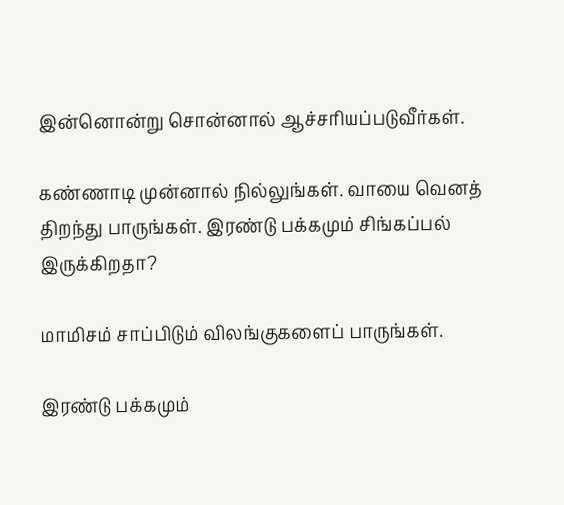இன்னொன்று சொன்னால் ஆச்சரியப்படுவீர்கள்.

கண்ணாடி முன்னால் நில்லுங்கள். வாயை வெனத் திறந்து பாருங்கள். இரண்டு பக்கமும் சிங்கப்பல் இருக்கிறதா?

மாமிசம் சாப்பிடும் விலங்குகளைப் பாருங்கள்.

இரண்டு பக்கமும்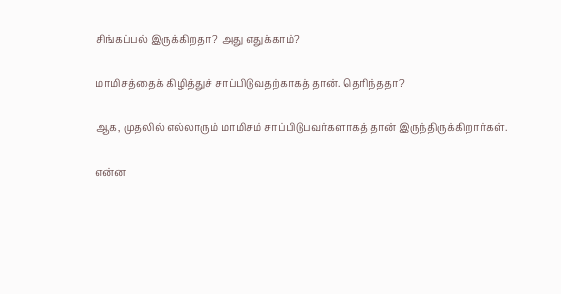சிங்கப்பல் இருக்கிறதா? அது எதுக்காம்?

மாமிசத்தைக் கிழித்துச் சாப்பிடுவதற்காகத் தான். தெரிந்ததா?

ஆக, முதலில் எல்லாரும் மாமிசம் சாப்பிடுபவர்களாகத் தான் இருந்திருக்கிறார்கள்.

என்ன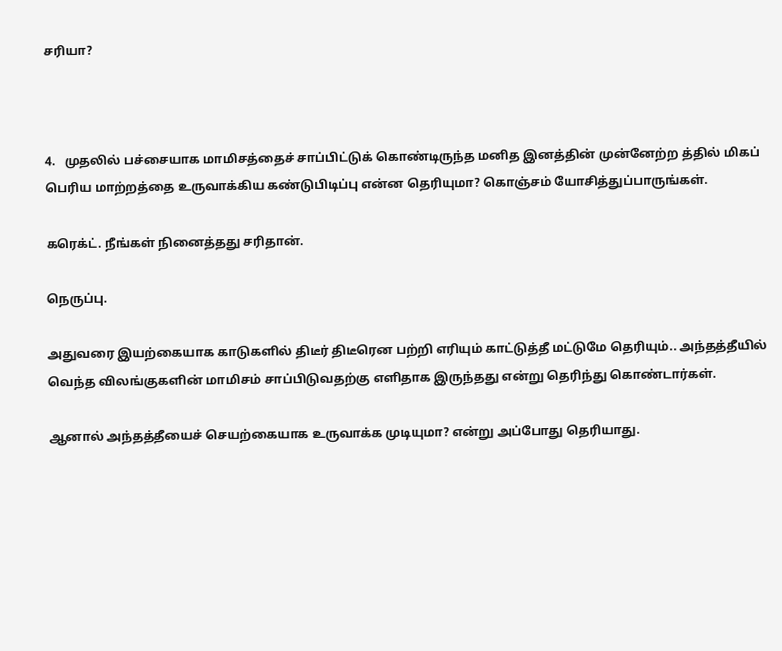சரியா?



4.   முதலில் பச்சையாக மாமிசத்தைச் சாப்பிட்டுக் கொண்டிருந்த மனித இனத்தின் முன்னேற்ற த்தில் மிகப் பெரிய மாற்றத்தை உருவாக்கிய கண்டுபிடிப்பு என்ன தெரியுமா? கொஞ்சம் யோசித்துப்பாருங்கள்.

கரெக்ட். நீங்கள் நினைத்தது சரிதான்.

நெருப்பு.

அதுவரை இயற்கையாக காடுகளில் திடீர் திடீரென பற்றி எரியும் காட்டுத்தீ மட்டுமே தெரியும்.. அந்தத்தீயில் வெந்த விலங்குகளின் மாமிசம் சாப்பிடுவதற்கு எளிதாக இருந்தது என்று தெரிந்து கொண்டார்கள்.

ஆனால் அந்தத்தீயைச் செயற்கையாக உருவாக்க முடியுமா? என்று அப்போது தெரியாது.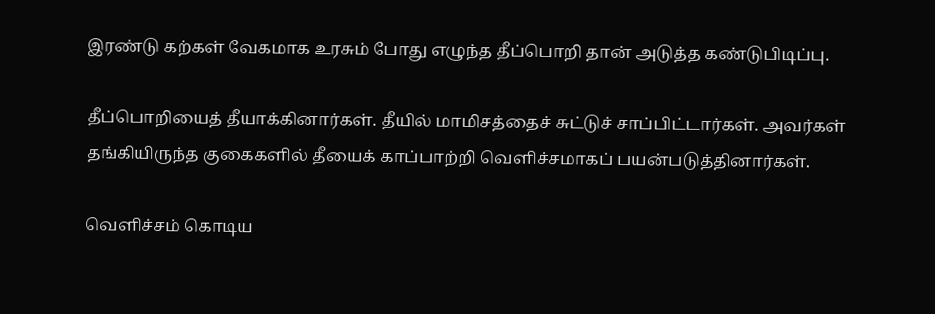இரண்டு கற்கள் வேகமாக உரசும் போது எழுந்த தீப்பொறி தான் அடுத்த கண்டுபிடிப்பு.

தீப்பொறியைத் தீயாக்கினார்கள். தீயில் மாமிசத்தைச் சுட்டுச் சாப்பிட்டார்கள். அவர்கள் தங்கியிருந்த குகைகளில் தீயைக் காப்பாற்றி வெளிச்சமாகப் பயன்படுத்தினார்கள்.

வெளிச்சம் கொடிய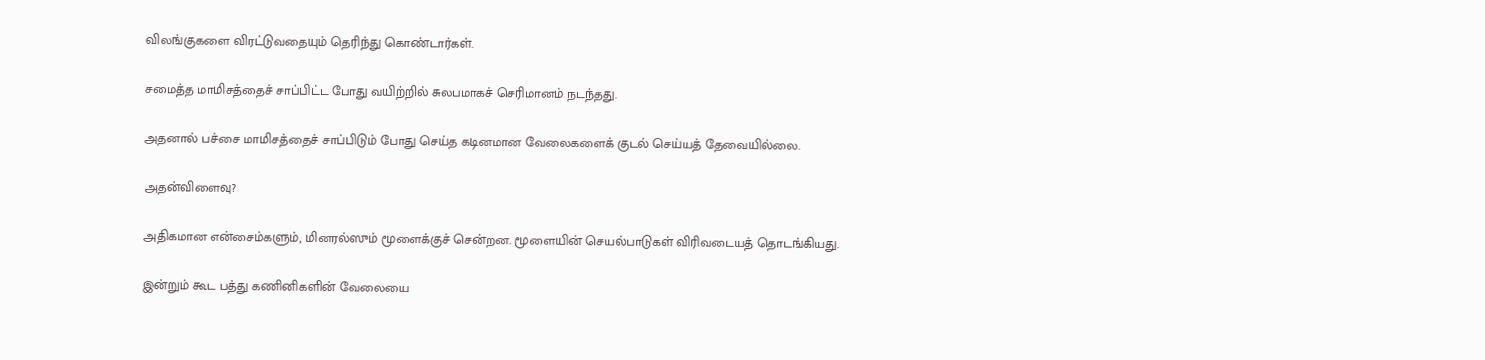விலங்குகளை விரட்டுவதையும் தெரிந்து கொண்டார்கள்.

சமைத்த மாமிசத்தைச் சாப்பிட்ட போது வயிற்றில் சுலபமாகச் செரிமானம் நடந்தது.

அதனால் பச்சை மாமிசத்தைச் சாப்பிடும் போது செய்த கடினமான வேலைகளைக் குடல் செய்யத் தேவையில்லை.

அதன்விளைவு?

அதிகமான என்சைம்களும், மினரல்ஸும் மூளைக்குச் சென்றன. மூளையின் செயல்பாடுகள் விரிவடையத் தொடங்கியது.

இன்றும் கூட பத்து கணினிகளின் வேலையை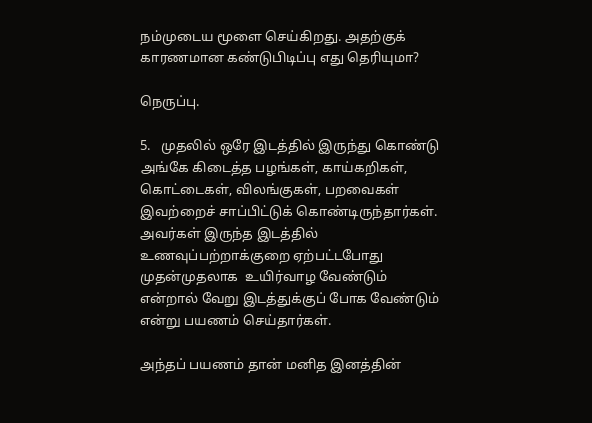நம்முடைய மூளை செய்கிறது. அதற்குக் காரணமான கண்டுபிடிப்பு எது தெரியுமா?

நெருப்பு.

5.   முதலில் ஒரே இடத்தில் இருந்து கொண்டு அங்கே கிடைத்த பழங்கள், காய்கறிகள், கொட்டைகள், விலங்குகள், பறவைகள் இவற்றைச் சாப்பிட்டுக் கொண்டிருந்தார்கள். அவர்கள் இருந்த இடத்தில் உணவுப்பற்றாக்குறை ஏற்பட்டபோது முதன்முதலாக  உயிர்வாழ வேண்டும் என்றால் வேறு இடத்துக்குப் போக வேண்டும் என்று பயணம் செய்தார்கள்.

அந்தப் பயணம் தான் மனித இனத்தின்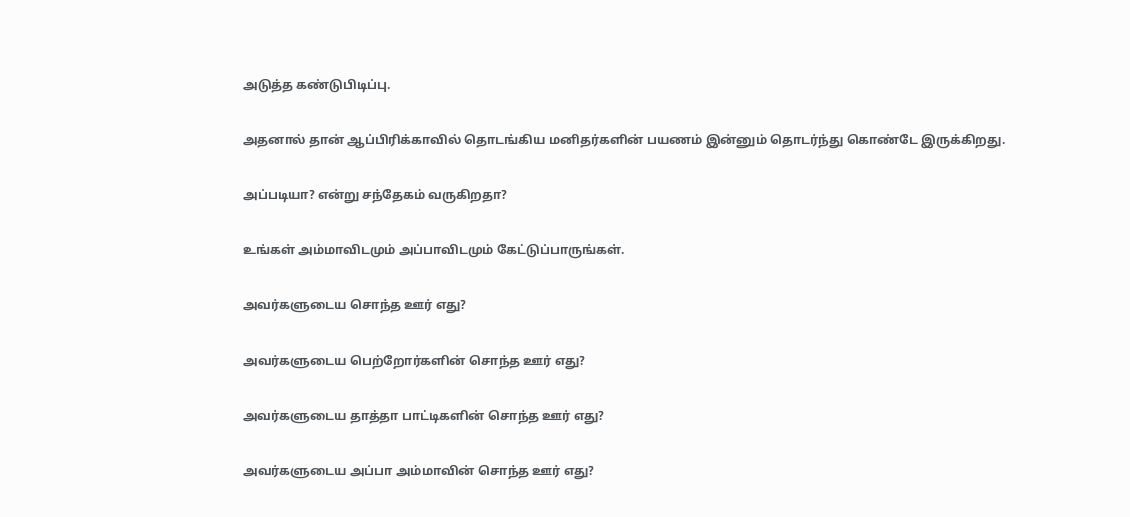அடுத்த கண்டுபிடிப்பு.

அதனால் தான் ஆப்பிரிக்காவில் தொடங்கிய மனிதர்களின் பயணம் இன்னும் தொடர்ந்து கொண்டே இருக்கிறது.

அப்படியா? என்று சந்தேகம் வருகிறதா?

உங்கள் அம்மாவிடமும் அப்பாவிடமும் கேட்டுப்பாருங்கள்.

அவர்களுடைய சொந்த ஊர் எது?

அவர்களுடைய பெற்றோர்களின் சொந்த ஊர் எது?

அவர்களுடைய தாத்தா பாட்டிகளின் சொந்த ஊர் எது?

அவர்களுடைய அப்பா அம்மாவின் சொந்த ஊர் எது?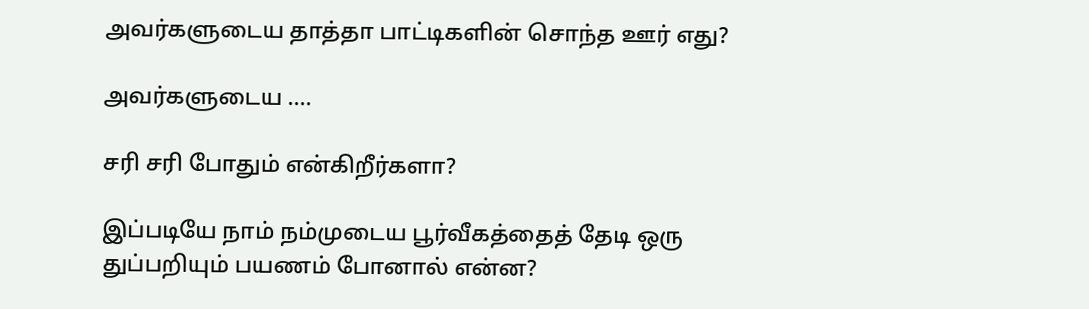அவர்களுடைய தாத்தா பாட்டிகளின் சொந்த ஊர் எது?

அவர்களுடைய ….

சரி சரி போதும் என்கிறீர்களா?

இப்படியே நாம் நம்முடைய பூர்வீகத்தைத் தேடி ஒரு துப்பறியும் பயணம் போனால் என்ன?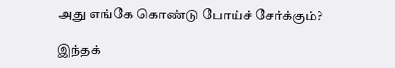அது எங்கே கொண்டு போய்ச் சேர்க்கும்?

இந்தக்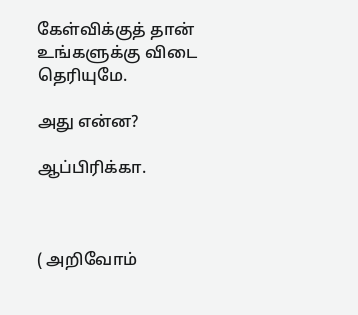கேள்விக்குத் தான் உங்களுக்கு விடை தெரியுமே.

அது என்ன?

ஆப்பிரிக்கா.



( அறிவோம்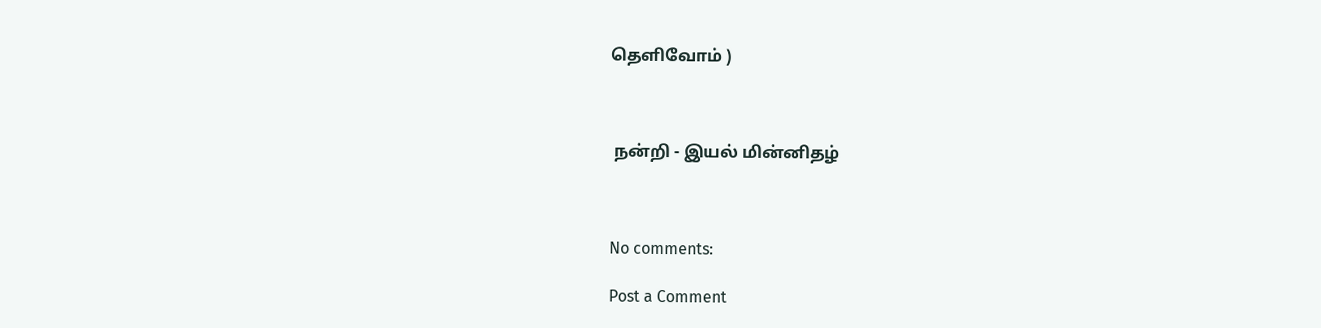தெளிவோம் )



 நன்றி - இயல் மின்னிதழ்



No comments:

Post a Comment